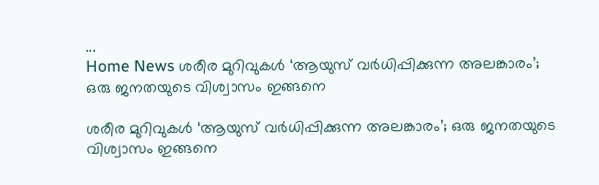...
Home News ശരീര മുറിവുകൾ ‘ആയുസ് വർധിപ്പിക്കുന്ന അലങ്കാരം’; ഒരു ജനതയുടെ വിശ്വാസം ഇങ്ങനെ

ശരീര മുറിവുകൾ ‘ആയുസ് വർധിപ്പിക്കുന്ന അലങ്കാരം’; ഒരു ജനതയുടെ വിശ്വാസം ഇങ്ങനെ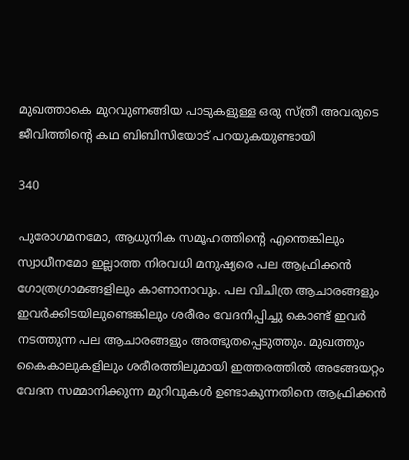മുഖത്താകെ മുറവുണങ്ങിയ പാടുകളുള്ള ഒരു സ്ത്രീ അവരുടെ ജീവിത്തിൻ്റെ കഥ ബിബിസിയോട് പറയുകയുണ്ടായി

340

പുരോഗമനമോ, ആധുനിക സമൂഹത്തിൻ്റെ എന്തെങ്കിലും സ്വാധീനമോ ഇല്ലാത്ത നിരവധി മനുഷ്യരെ പല ആഫ്രിക്കന്‍ ഗോത്രഗ്രാമങ്ങളിലും കാണാനാവും. പല വിചിത്ര ആചാരങ്ങളും ഇവർക്കിടയിലുണ്ടെങ്കിലും ശരീരം വേദനിപ്പിച്ചു കൊണ്ട് ഇവര്‍ നടത്തുന്ന പല ആചാരങ്ങളും അത്ഭുതപ്പെടുത്തും. മുഖത്തും കൈകാലുകളിലും ശരീരത്തിലുമായി ഇത്തരത്തില്‍ അങ്ങേയറ്റം വേദന സമ്മാനിക്കുന്ന മുറിവുകള്‍ ഉണ്ടാകുന്നതിനെ ആഫ്രിക്കന്‍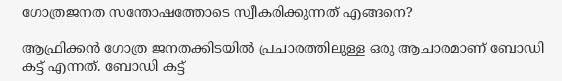ഗോത്രജനത സന്തോഷത്തോടെ സ്വീകരിക്കുന്നത് എങ്ങനെ?

ആഫ്രിക്കന്‍ ഗോത്ര ജനതക്കിടയില്‍ പ്രചാരത്തിലുള്ള ഒരു ആചാരമാണ് ബോഡി കട്ട് എന്നത്. ബോഡി കട്ട്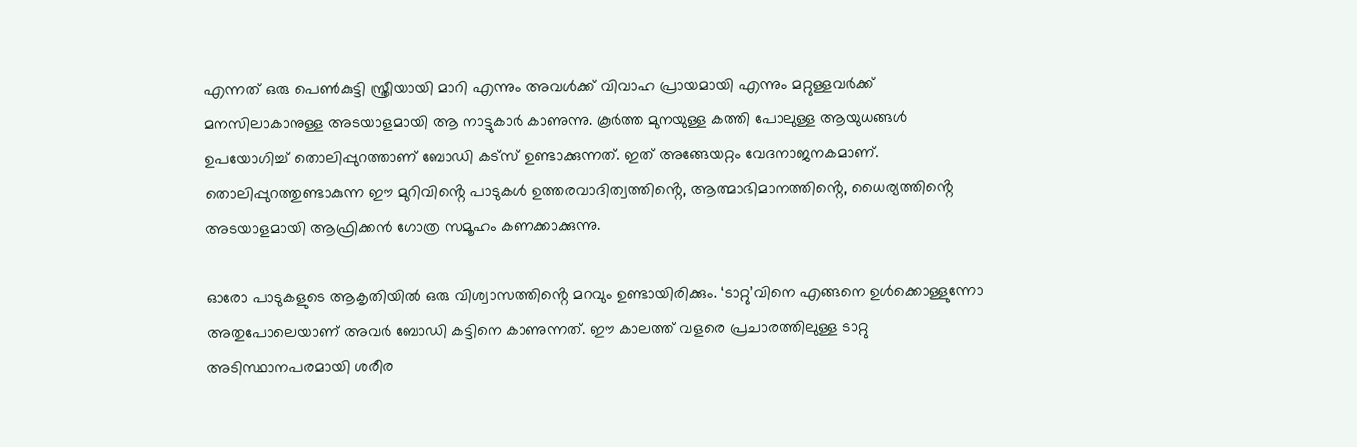എന്നത് ഒരു പെണ്‍കുട്ടി സ്ത്രീയായി മാറി എന്നും അവള്‍ക്ക് വിവാഹ പ്രായമായി എന്നും മറ്റുള്ളവര്‍ക്ക് മനസിലാകാനുള്ള അടയാളമായി ആ നാട്ടുകാര്‍ കാണുന്നു. കൂര്‍ത്ത മുനയുള്ള കത്തി പോലുള്ള ആയുധങ്ങള്‍ ഉപയോഗിച്ച് തൊലിപ്പുറത്താണ് ബോഡി കട്‌സ് ഉണ്ടാക്കുന്നത്. ഇത് അങ്ങേയറ്റം വേദനാജനകമാണ്. തൊലിപ്പുറത്തുണ്ടാകുന്ന ഈ മുറിവിൻ്റെ പാടുകള്‍ ഉത്തരവാദിത്വത്തിൻ്റെ, ആത്മാഭിമാനത്തിൻ്റെ, ധൈര്യത്തിൻ്റെ അടയാളമായി ആഫ്രിക്കന്‍ ഗോത്ര സമൂഹം കണക്കാക്കുന്നു.

ഓരോ പാടുകളുടെ ആകൃതിയില്‍ ഒരു വിശ്വാസത്തിൻ്റെ മറവും ഉണ്ടായിരിക്കും. ‘ടാറ്റു’വിനെ എങ്ങനെ ഉള്‍ക്കൊള്ളുന്നോ അതുപോലെയാണ് അവര്‍ ബോഡി കട്ടിനെ കാണുന്നത്. ഈ കാലത്ത് വളരെ പ്രചാരത്തിലുള്ള ടാറ്റു അടിസ്ഥാനപരമായി ശരീര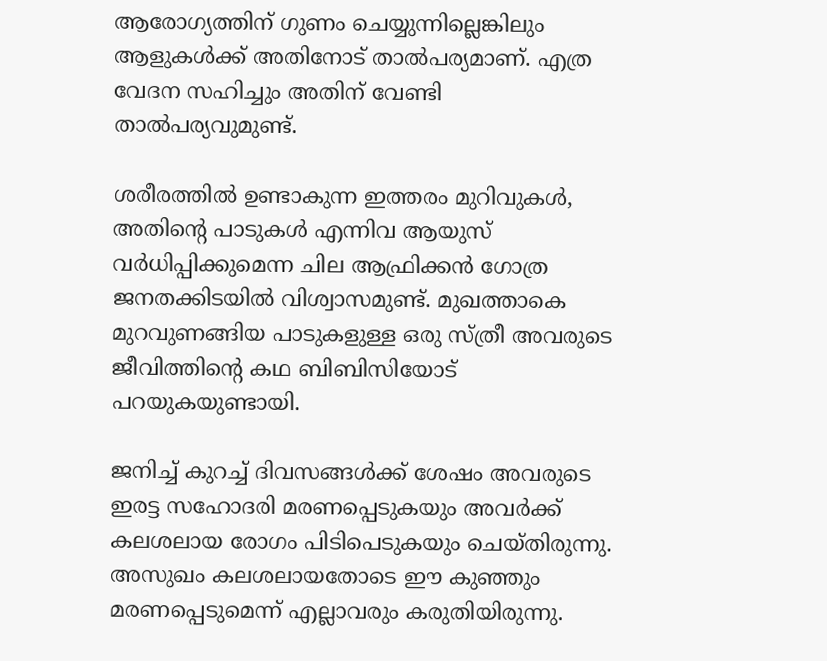ആരോഗ്യത്തിന് ഗുണം ചെയ്യുന്നില്ലെങ്കിലും ആളുകള്‍ക്ക് അതിനോട് താല്‍പര്യമാണ്. എത്ര വേദന സഹിച്ചും അതിന് വേണ്ടി താല്‍പര്യവുമുണ്ട്.

ശരീരത്തിൽ ഉണ്ടാകുന്ന ഇത്തരം മുറിവുകള്‍, അതിൻ്റെ പാടുകള്‍ എന്നിവ ആയുസ് വര്‍ധിപ്പിക്കുമെന്ന ചില ആഫ്രിക്കന്‍ ഗോത്ര ജനതക്കിടയില്‍ വിശ്വാസമുണ്ട്. മുഖത്താകെ മുറവുണങ്ങിയ പാടുകളുള്ള ഒരു സ്ത്രീ അവരുടെ ജീവിത്തിൻ്റെ കഥ ബിബിസിയോട് പറയുകയുണ്ടായി.

ജനിച്ച് കുറച്ച് ദിവസങ്ങള്‍ക്ക് ശേഷം അവരുടെ ഇരട്ട സഹോദരി മരണപ്പെടുകയും അവര്‍ക്ക് കലശലായ രോഗം പിടിപെടുകയും ചെയ്‌തിരുന്നു. അസുഖം കലശലായതോടെ ഈ കുഞ്ഞും മരണപ്പെടുമെന്ന് എല്ലാവരും കരുതിയിരുന്നു.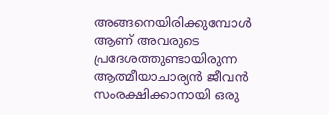അങ്ങനെയിരിക്കുമ്പോൾ ആണ് അവരുടെ പ്രദേശത്തുണ്ടായിരുന്ന ആത്മീയാചാര്യന്‍ ജീവന്‍ സംരക്ഷിക്കാനായി ഒരു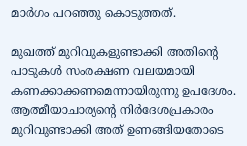മാര്‍ഗം പറഞ്ഞു കൊടുത്തത്.

മുഖത്ത് മുറിവുകളുണ്ടാക്കി അതിൻ്റെ പാടുകള്‍ സംരക്ഷണ വലയമായി കണക്കാക്കണമെന്നായിരുന്നു ഉപദേശം. ആത്മീയാചാര്യൻ്റെ നിര്‍ദേശപ്രകാരം മുറിവുണ്ടാക്കി അത് ഉണങ്ങിയതോടെ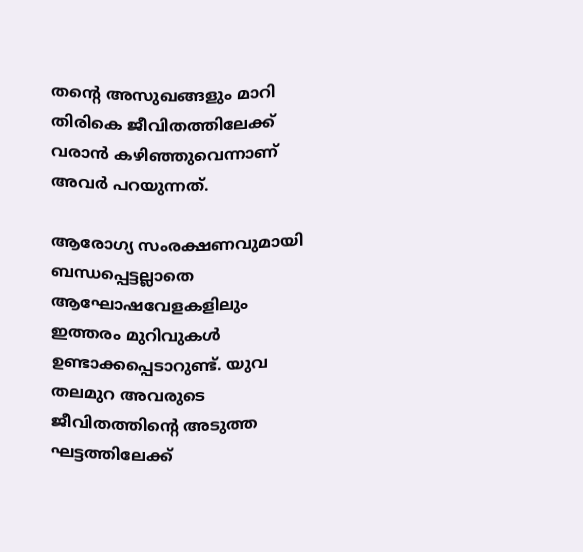തൻ്റെ അസുഖങ്ങളും മാറി തിരികെ ജീവിതത്തിലേക്ക് വരാന്‍ കഴിഞ്ഞുവെന്നാണ് അവര്‍ പറയുന്നത്.

ആരോഗ്യ സംരക്ഷണവുമായി ബന്ധപ്പെട്ടല്ലാതെ ആഘോഷവേളകളിലും ഇത്തരം മുറിവുകള്‍ ഉണ്ടാക്കപ്പെടാറുണ്ട്. യുവ തലമുറ അവരുടെ ജീവിതത്തിൻ്റെ അടുത്ത ഘട്ടത്തിലേക്ക്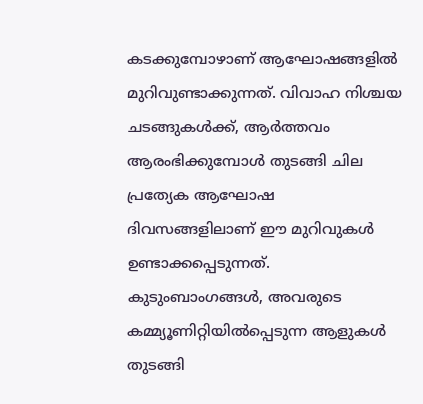കടക്കുമ്പോഴാണ് ആഘോഷങ്ങളില്‍ മുറിവുണ്ടാക്കുന്നത്. വിവാഹ നിശ്ചയ ചടങ്ങുകള്‍ക്ക്, ആര്‍ത്തവം ആരംഭിക്കുമ്പോള്‍ തുടങ്ങി ചില പ്രത്യേക ആഘോഷ ദിവസങ്ങളിലാണ് ഈ മുറിവുകള്‍ ഉണ്ടാക്കപ്പെടുന്നത്. കുടുംബാംഗങ്ങള്‍, അവരുടെ കമ്മ്യൂണിറ്റിയില്‍പ്പെടുന്ന ആളുകള്‍ തുടങ്ങി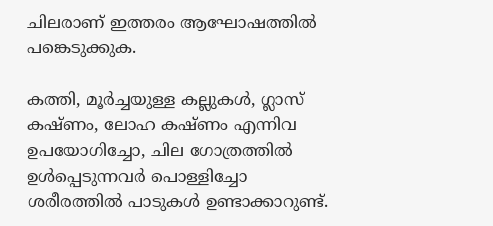ചിലരാണ് ഇത്തരം ആഘോഷത്തില്‍ പങ്കെടുക്കുക.

കത്തി, മൂര്‍ച്ചയുള്ള കല്ലുകള്‍, ഗ്ലാസ് കഷ്‌ണം, ലോഹ കഷ്‌ണം എന്നിവ ഉപയോഗിച്ചോ, ചില ഗോത്രത്തില്‍ ഉള്‍പ്പെടുന്നവര്‍ പൊള്ളിച്ചോ ശരീരത്തില്‍ പാടുകള്‍ ഉണ്ടാക്കാറുണ്ട്.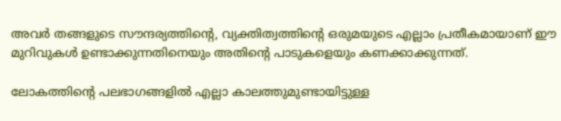അവര്‍ തങ്ങളുടെ സൗന്ദര്യത്തിൻ്റെ, വ്യക്തിത്വത്തിൻ്റെ ഒരുമയുടെ എല്ലാം പ്രതീകമായാണ് ഈ മുറിവുകൾ ഉണ്ടാക്കുന്നതിനെയും അതിൻ്റെ പാടുകളെയും കണക്കാക്കുന്നത്.

ലോകത്തിൻ്റെ പലഭാഗങ്ങളില്‍ എല്ലാ കാലത്തുമുണ്ടായിട്ടുള്ള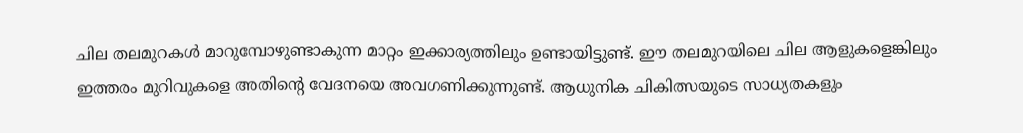ചില തലമുറകള്‍ മാറുമ്പോഴുണ്ടാകുന്ന മാറ്റം ഇക്കാര്യത്തിലും ഉണ്ടായിട്ടുണ്ട്. ഈ തലമുറയിലെ ചില ആളുകളെങ്കിലും ഇത്തരം മുറിവുകളെ അതിൻ്റെ വേദനയെ അവഗണിക്കുന്നുണ്ട്. ആധുനിക ചികിത്സയുടെ സാധ്യതകളും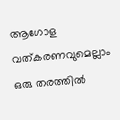ആഗോള വത്കരണവുമെല്ലാം ഒരു തരത്തില്‍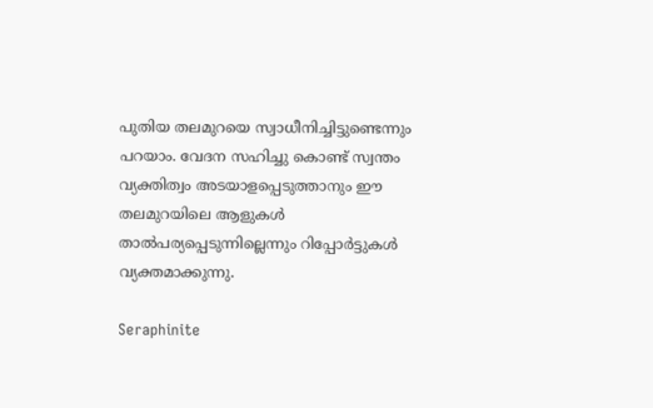പുതിയ തലമുറയെ സ്വാധീനിച്ചിട്ടുണ്ടെന്നും പറയാം. വേദന സഹിച്ചു കൊണ്ട് സ്വന്തം വ്യക്തിത്വം അടയാളപ്പെടുത്താനും ഈ തലമുറയിലെ ആളുകള്‍ താല്‍പര്യപ്പെടുന്നില്ലെന്നും റിപ്പോര്‍ട്ടുകള്‍ വ്യക്തമാക്കുന്നു.

Seraphinite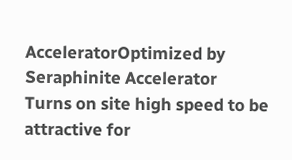AcceleratorOptimized by Seraphinite Accelerator
Turns on site high speed to be attractive for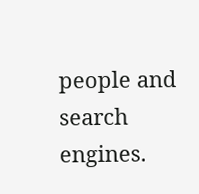people and search engines.